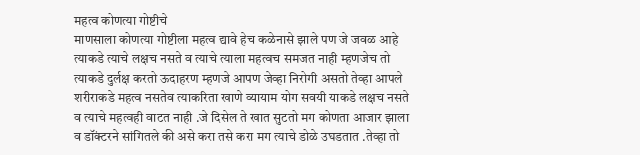महत्व कोणत्या गोष्टीचे
माणसाला कोणत्या गोष्टीला महत्व द्यावे हेच कळेनासे झाले पण जे जवळ आहे त्याकडे त्याचे लक्षच नसते व त्याचे त्याला महत्वच समजत नाही म्हणजेच तो त्याकडे दुर्लक्ष करतो ऊदाहरण म्हणजे आपण जेव्हा निरोगी असतो तेव्हा आपले शरीराकडे महत्व नसतेव त्याकरिता खाणे व्यायाम योग सवयी याकडे लक्षच नसते व त्याचे महत्वही वाटत नाही .जे दिसेल ते खात सुटतो मग कोणता आजार झाला व डॉंक्टरने सांगितले की असे करा तसे करा मग त्याचे डोळे उघडतात .तेव्हा तो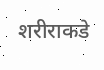शरीराकडे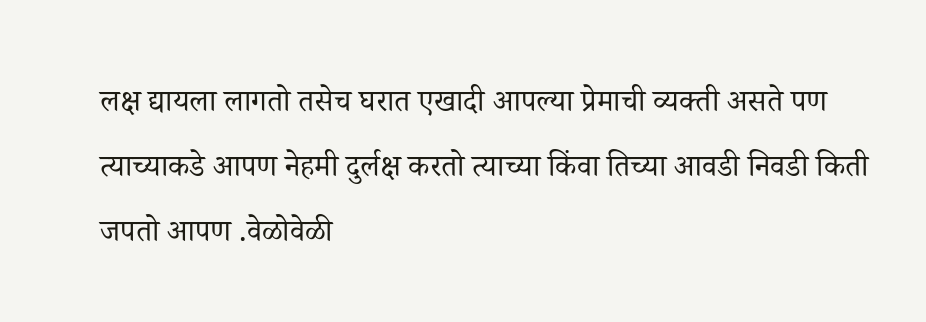लक्ष द्यायला लागतो तसेच घरात एखादी आपल्या प्रेमाची व्यक्ती असते पण त्याच्याकडे आपण नेहमी दुर्लक्ष करतो त्याच्या किंवा तिच्या आवडी निवडी किती जपतो आपण .वेळोवेळी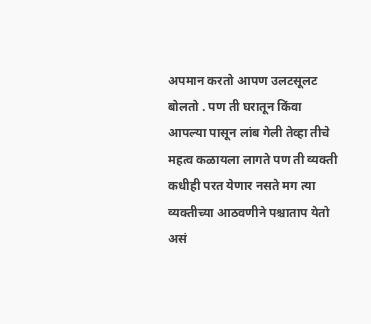अपमान करतो आपण उलटसूलट बोलतो . पण ती घरातून किंवा आपल्या पासून लांब गेली तेव्हा तीचे महत्व कळायला लागते पण ती व्यक्ती कधीही परत येणार नसते मग त्या व्यक्तीच्या आठवणीने पश्चाताप येतो असं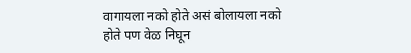वागायला नको होते असं बोलायला नको होते पण वेळ निघून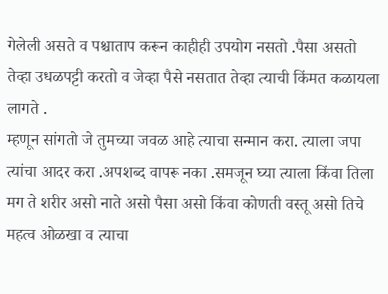गेलेली असते व पश्चाताप करून काहीही उपयोग नसतो .पैसा असतो तेव्हा उधळपट्टी करतो व जेव्हा पैसे नसतात तेव्हा त्याची किंमत कळायला लागते .
म्हणून सांगतो जे तुमच्या जवळ आहे त्याचा सन्मान करा. त्याला जपा त्यांचा आदर करा .अपशब्द वापरू नका .समजून घ्या त्याला किंवा तिला मग ते शरीर असो नाते असो पैसा असो किंवा कोणती वस्तू असो तिचे महत्व ओळखा व त्याचा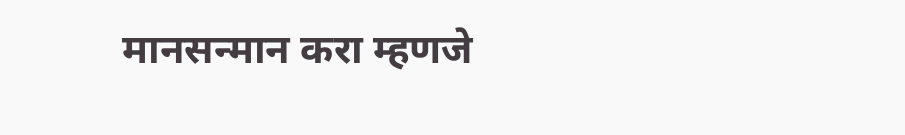मानसन्मान करा म्हणजे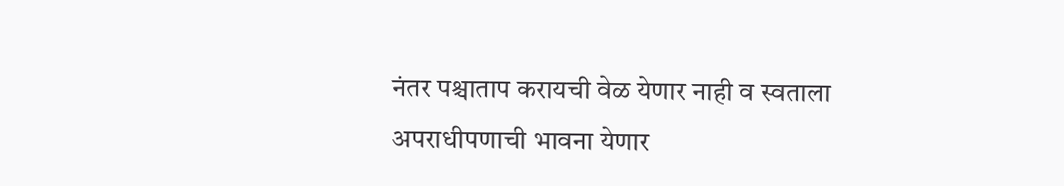नंतर पश्चाताप करायची वेळ येणार नाही व स्वताला अपराधीपणाची भावना येणार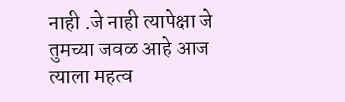नाही .जे नाही त्यापेक्षा जे तुमच्या जवळ आहे आज त्याला महत्व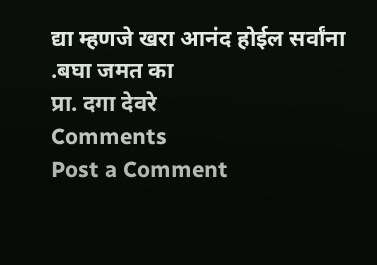द्या म्हणजे खरा आनंद होईल सर्वांना .बघा जमत का
प्रा. दगा देवरे
Comments
Post a Comment